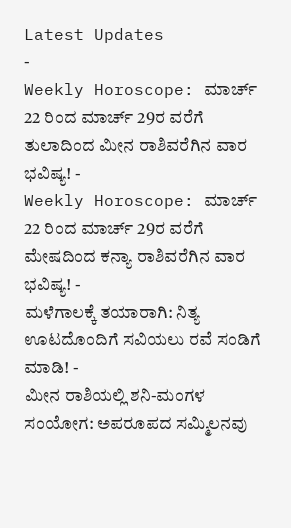Latest Updates
-
Weekly Horoscope: ಮಾರ್ಚ್ 22 ರಿಂದ ಮಾರ್ಚ್ 29ರ ವರೆಗೆ ತುಲಾದಿಂದ ಮೀನ ರಾಶಿವರೆಗಿನ ವಾರ ಭವಿಷ್ಯ! -
Weekly Horoscope: ಮಾರ್ಚ್ 22 ರಿಂದ ಮಾರ್ಚ್ 29ರ ವರೆಗೆ ಮೇಷದಿಂದ ಕನ್ಯಾ ರಾಶಿವರೆಗಿನ ವಾರ ಭವಿಷ್ಯ! -
ಮಳೆಗಾಲಕ್ಕೆ ತಯಾರಾಗಿ: ನಿತ್ಯ ಊಟದೊಂದಿಗೆ ಸವಿಯಲು ರವೆ ಸಂಡಿಗೆ ಮಾಡಿ! -
ಮೀನ ರಾಶಿಯಲ್ಲಿ ಶನಿ-ಮಂಗಳ ಸಂಯೋಗ: ಅಪರೂಪದ ಸಮ್ಮಿಲನವು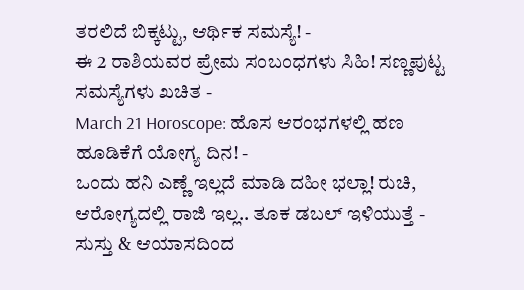ತರಲಿದೆ ಬಿಕ್ಕಟ್ಟು, ಆರ್ಥಿಕ ಸಮಸ್ಯೆ! -
ಈ 2 ರಾಶಿಯವರ ಪ್ರೇಮ ಸಂಬಂಧಗಳು ಸಿಹಿ! ಸಣ್ಣಪುಟ್ಟ ಸಮಸ್ಯೆಗಳು ಖಚಿತ -
March 21 Horoscope: ಹೊಸ ಆರಂಭಗಳಲ್ಲಿ ಹಣ ಹೂಡಿಕೆಗೆ ಯೋಗ್ಯ ದಿನ! -
ಒಂದು ಹನಿ ಎಣ್ಣೆ ಇಲ್ಲದೆ ಮಾಡಿ ದಹೀ ಭಲ್ಲಾ! ರುಚಿ, ಆರೋಗ್ಯದಲ್ಲಿ ರಾಜಿ ಇಲ್ಲ.. ತೂಕ ಡಬಲ್ ಇಳಿಯುತ್ತೆ -
ಸುಸ್ತು & ಆಯಾಸದಿಂದ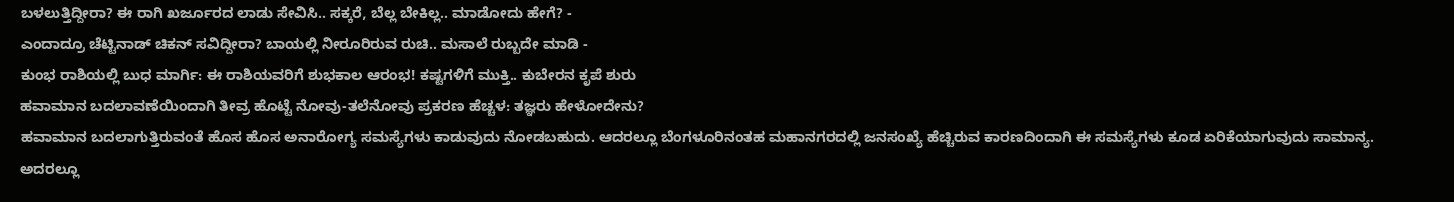ಬಳಲುತ್ತಿದ್ದೀರಾ? ಈ ರಾಗಿ ಖರ್ಜೂರದ ಲಾಡು ಸೇವಿಸಿ.. ಸಕ್ಕರೆ, ಬೆಲ್ಲ ಬೇಕಿಲ್ಲ.. ಮಾಡೋದು ಹೇಗೆ? -
ಎಂದಾದ್ರೂ ಚೆಟ್ಟಿನಾಡ್ ಚಿಕನ್ ಸವಿದ್ದೀರಾ? ಬಾಯಲ್ಲಿ ನೀರೂರಿರುವ ರುಚಿ.. ಮಸಾಲೆ ರುಬ್ಬದೇ ಮಾಡಿ -
ಕುಂಭ ರಾಶಿಯಲ್ಲಿ ಬುಧ ಮಾರ್ಗಿ: ಈ ರಾಶಿಯವರಿಗೆ ಶುಭಕಾಲ ಆರಂಭ! ಕಷ್ಟಗಳಿಗೆ ಮುಕ್ತಿ.. ಕುಬೇರನ ಕೃಪೆ ಶುರು
ಹವಾಮಾನ ಬದಲಾವಣೆಯಿಂದಾಗಿ ತೀವ್ರ ಹೊಟ್ಟೆ ನೋವು-ತಲೆನೋವು ಪ್ರಕರಣ ಹೆಚ್ಚಳ: ತಜ್ಞರು ಹೇಳೋದೇನು?
ಹವಾಮಾನ ಬದಲಾಗುತ್ತಿರುವಂತೆ ಹೊಸ ಹೊಸ ಅನಾರೋಗ್ಯ ಸಮಸ್ಯೆಗಳು ಕಾಡುವುದು ನೋಡಬಹುದು. ಆದರಲ್ಲೂ ಬೆಂಗಳೂರಿನಂತಹ ಮಹಾನಗರದಲ್ಲಿ ಜನಸಂಖ್ಯೆ ಹೆಚ್ಚಿರುವ ಕಾರಣದಿಂದಾಗಿ ಈ ಸಮಸ್ಯೆಗಳು ಕೂಡ ಏರಿಕೆಯಾಗುವುದು ಸಾಮಾನ್ಯ. ಅದರಲ್ಲೂ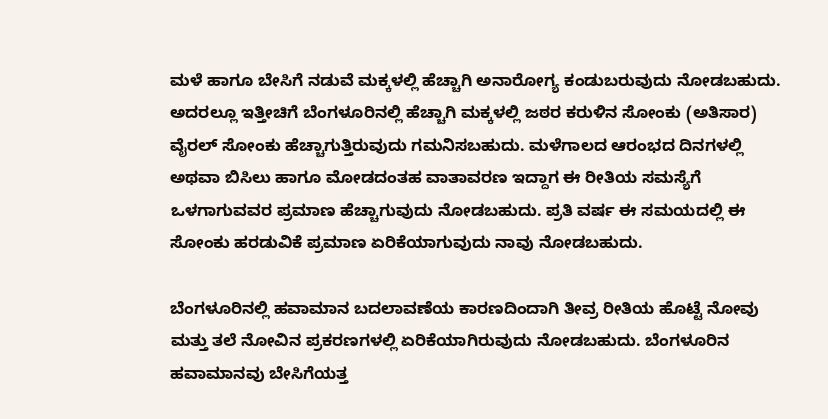ಮಳೆ ಹಾಗೂ ಬೇಸಿಗೆ ನಡುವೆ ಮಕ್ಕಳಲ್ಲಿ ಹೆಚ್ಚಾಗಿ ಅನಾರೋಗ್ಯ ಕಂಡುಬರುವುದು ನೋಡಬಹುದು.
ಅದರಲ್ಲೂ ಇತ್ತೀಚಿಗೆ ಬೆಂಗಳೂರಿನಲ್ಲಿ ಹೆಚ್ಚಾಗಿ ಮಕ್ಕಳಲ್ಲಿ ಜಠರ ಕರುಳಿನ ಸೋಂಕು (ಅತಿಸಾರ) ವೈರಲ್ ಸೋಂಕು ಹೆಚ್ಚಾಗುತ್ತಿರುವುದು ಗಮನಿಸಬಹುದು. ಮಳೆಗಾಲದ ಆರಂಭದ ದಿನಗಳಲ್ಲಿ ಅಥವಾ ಬಿಸಿಲು ಹಾಗೂ ಮೋಡದಂತಹ ವಾತಾವರಣ ಇದ್ದಾಗ ಈ ರೀತಿಯ ಸಮಸ್ಯೆಗೆ ಒಳಗಾಗುವವರ ಪ್ರಮಾಣ ಹೆಚ್ಚಾಗುವುದು ನೋಡಬಹುದು. ಪ್ರತಿ ವರ್ಷ ಈ ಸಮಯದಲ್ಲಿ ಈ ಸೋಂಕು ಹರಡುವಿಕೆ ಪ್ರಮಾಣ ಏರಿಕೆಯಾಗುವುದು ನಾವು ನೋಡಬಹುದು.

ಬೆಂಗಳೂರಿನಲ್ಲಿ ಹವಾಮಾನ ಬದಲಾವಣೆಯ ಕಾರಣದಿಂದಾಗಿ ತೀವ್ರ ರೀತಿಯ ಹೊಟ್ಟೆ ನೋವು ಮತ್ತು ತಲೆ ನೋವಿನ ಪ್ರಕರಣಗಳಲ್ಲಿ ಏರಿಕೆಯಾಗಿರುವುದು ನೋಡಬಹುದು. ಬೆಂಗಳೂರಿನ ಹವಾಮಾನವು ಬೇಸಿಗೆಯತ್ತ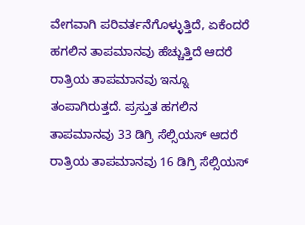ವೇಗವಾಗಿ ಪರಿವರ್ತನೆಗೊಳ್ಳುತ್ತಿದೆ, ಏಕೆಂದರೆ ಹಗಲಿನ ತಾಪಮಾನವು ಹೆಚ್ಚುತ್ತಿದೆ ಆದರೆ ರಾತ್ರಿಯ ತಾಪಮಾನವು ಇನ್ನೂ ತಂಪಾಗಿರುತ್ತದೆ. ಪ್ರಸ್ತುತ ಹಗಲಿನ ತಾಪಮಾನವು 33 ಡಿಗ್ರಿ ಸೆಲ್ಸಿಯಸ್ ಆದರೆ ರಾತ್ರಿಯ ತಾಪಮಾನವು 16 ಡಿಗ್ರಿ ಸೆಲ್ಸಿಯಸ್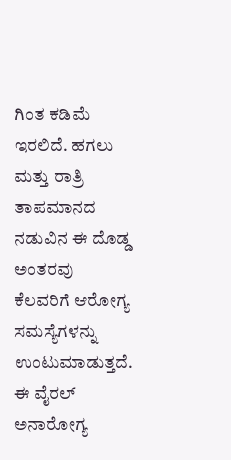ಗಿಂತ ಕಡಿಮೆ ಇರಲಿದೆ. ಹಗಲು ಮತ್ತು ರಾತ್ರಿ ತಾಪಮಾನದ ನಡುವಿನ ಈ ದೊಡ್ಡ ಅಂತರವು ಕೆಲವರಿಗೆ ಆರೋಗ್ಯ ಸಮಸ್ಯೆಗಳನ್ನು ಉಂಟುಮಾಡುತ್ತದೆ.
ಈ ವೈರಲ್ ಅನಾರೋಗ್ಯ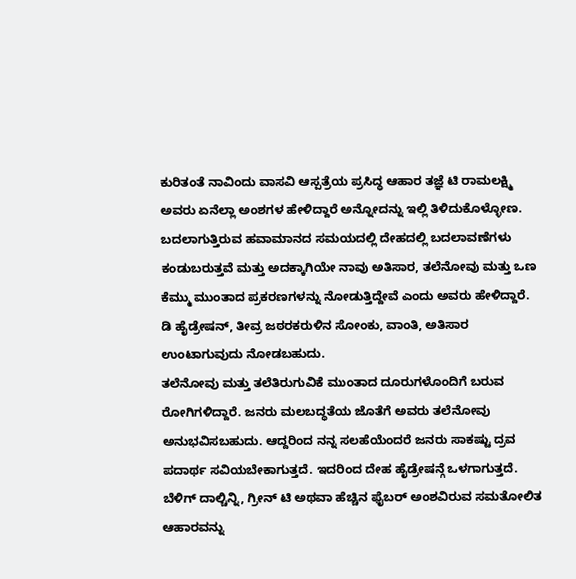ಕುರಿತಂತೆ ನಾವಿಂದು ವಾಸವಿ ಆಸ್ಪತ್ರೆಯ ಪ್ರಸಿದ್ಧ ಆಹಾರ ತಜ್ಞೆ ಟಿ ರಾಮಲಕ್ಷ್ಮಿ ಅವರು ಏನೆಲ್ಲಾ ಅಂಶಗಳ ಹೇಳಿದ್ದಾರೆ ಅನ್ನೋದನ್ನು ಇಲ್ಲಿ ತಿಳಿದುಕೊಳ್ಳೋಣ.
ಬದಲಾಗುತ್ತಿರುವ ಹವಾಮಾನದ ಸಮಯದಲ್ಲಿ ದೇಹದಲ್ಲಿ ಬದಲಾವಣೆಗಳು ಕಂಡುಬರುತ್ತವೆ ಮತ್ತು ಅದಕ್ಕಾಗಿಯೇ ನಾವು ಅತಿಸಾರ, ತಲೆನೋವು ಮತ್ತು ಒಣ ಕೆಮ್ಮು ಮುಂತಾದ ಪ್ರಕರಣಗಳನ್ನು ನೋಡುತ್ತಿದ್ದೇವೆ ಎಂದು ಅವರು ಹೇಳಿದ್ದಾರೆ. ಡಿ ಹೈಡ್ರೇಷನ್, ತೀವ್ರ ಜಠರಕರುಳಿನ ಸೋಂಕು, ವಾಂತಿ, ಅತಿಸಾರ ಉಂಟಾಗುವುದು ನೋಡಬಹುದು.
ತಲೆನೋವು ಮತ್ತು ತಲೆತಿರುಗುವಿಕೆ ಮುಂತಾದ ದೂರುಗಳೊಂದಿಗೆ ಬರುವ ರೋಗಿಗಳಿದ್ದಾರೆ. ಜನರು ಮಲಬದ್ಧತೆಯ ಜೊತೆಗೆ ಅವರು ತಲೆನೋವು ಅನುಭವಿಸಬಹುದು. ಆದ್ದರಿಂದ ನನ್ನ ಸಲಹೆಯೆಂದರೆ ಜನರು ಸಾಕಷ್ಟು ದ್ರವ ಪದಾರ್ಥ ಸವಿಯಬೇಕಾಗುತ್ತದೆ. ಇದರಿಂದ ದೇಹ ಹೈಡ್ರೇಷನ್ಗೆ ಒಳಗಾಗುತ್ತದೆ. ಬೆಳಿಗ್ ದಾಲ್ಚಿನ್ನಿ, ಗ್ರೀನ್ ಟಿ ಅಥವಾ ಹೆಚ್ಚಿನ ಫೈಬರ್ ಅಂಶವಿರುವ ಸಮತೋಲಿತ ಆಹಾರವನ್ನು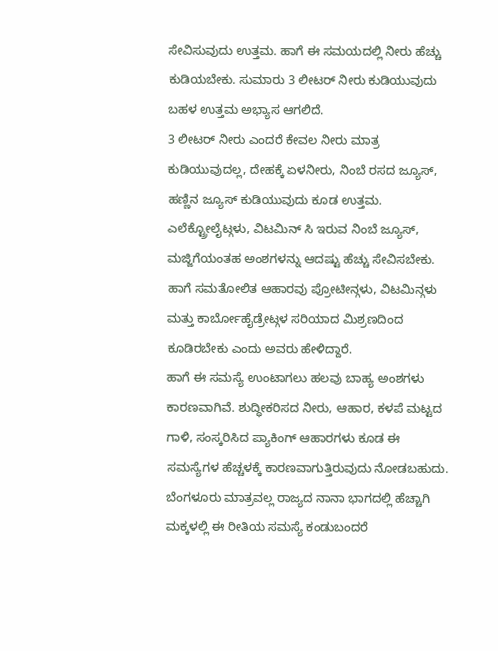ಸೇವಿಸುವುದು ಉತ್ತಮ. ಹಾಗೆ ಈ ಸಮಯದಲ್ಲಿ ನೀರು ಹೆಚ್ಚು ಕುಡಿಯಬೇಕು. ಸುಮಾರು 3 ಲೀಟರ್ ನೀರು ಕುಡಿಯುವುದು ಬಹಳ ಉತ್ತಮ ಅಭ್ಯಾಸ ಆಗಲಿದೆ.
3 ಲೀಟರ್ ನೀರು ಎಂದರೆ ಕೇವಲ ನೀರು ಮಾತ್ರ ಕುಡಿಯುವುದಲ್ಲ, ದೇಹಕ್ಕೆ ಏಳನೀರು, ನಿಂಬೆ ರಸದ ಜ್ಯೂಸ್, ಹಣ್ಣಿನ ಜ್ಯೂಸ್ ಕುಡಿಯುವುದು ಕೂಡ ಉತ್ತಮ. ಎಲೆಕ್ಟ್ರೋಲೈಟ್ಗಳು, ವಿಟಮಿನ್ ಸಿ ಇರುವ ನಿಂಬೆ ಜ್ಯೂಸ್, ಮಜ್ಜಿಗೆಯಂತಹ ಅಂಶಗಳನ್ನು ಆದಷ್ಟು ಹೆಚ್ಚು ಸೇವಿಸಬೇಕು. ಹಾಗೆ ಸಮತೋಲಿತ ಆಹಾರವು ಪ್ರೋಟೀನ್ಗಳು, ವಿಟಮಿನ್ಗಳು ಮತ್ತು ಕಾರ್ಬೋಹೈಡ್ರೇಟ್ಗಳ ಸರಿಯಾದ ಮಿಶ್ರಣದಿಂದ ಕೂಡಿರಬೇಕು ಎಂದು ಅವರು ಹೇಳಿದ್ದಾರೆ.
ಹಾಗೆ ಈ ಸಮಸ್ಯೆ ಉಂಟಾಗಲು ಹಲವು ಬಾಹ್ಯ ಅಂಶಗಳು ಕಾರಣವಾಗಿವೆ. ಶುದ್ಧೀಕರಿಸದ ನೀರು, ಆಹಾರ, ಕಳಪೆ ಮಟ್ಟದ ಗಾಳಿ, ಸಂಸ್ಕರಿಸಿದ ಪ್ಯಾಕಿಂಗ್ ಆಹಾರಗಳು ಕೂಡ ಈ ಸಮಸ್ಯೆಗಳ ಹೆಚ್ಚಳಕ್ಕೆ ಕಾರಣವಾಗುತ್ತಿರುವುದು ನೋಡಬಹುದು. ಬೆಂಗಳೂರು ಮಾತ್ರವಲ್ಲ ರಾಜ್ಯದ ನಾನಾ ಭಾಗದಲ್ಲಿ ಹೆಚ್ಚಾಗಿ ಮಕ್ಕಳಲ್ಲಿ ಈ ರೀತಿಯ ಸಮಸ್ಯೆ ಕಂಡುಬಂದರೆ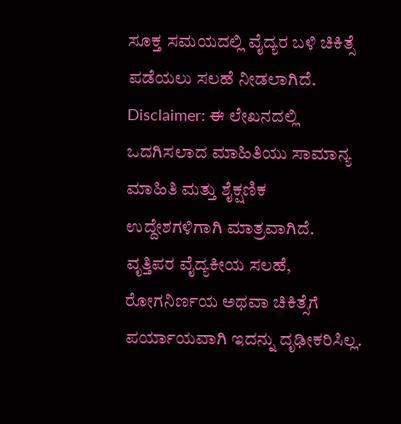ಸೂಕ್ತ ಸಮಯದಲ್ಲಿ ವೈದ್ಯರ ಬಳಿ ಚಿಕಿತ್ಸೆ ಪಡೆಯಲು ಸಲಹೆ ನೀಡಲಾಗಿದೆ.
Disclaimer: ಈ ಲೇಖನದಲ್ಲಿ ಒದಗಿಸಲಾದ ಮಾಹಿತಿಯು ಸಾಮಾನ್ಯ ಮಾಹಿತಿ ಮತ್ತು ಶೈಕ್ಷಣಿಕ ಉದ್ದೇಶಗಳಿಗಾಗಿ ಮಾತ್ರವಾಗಿದೆ. ವೃತ್ತಿಪರ ವೈದ್ಯಕೀಯ ಸಲಹೆ, ರೋಗನಿರ್ಣಯ ಅಥವಾ ಚಿಕಿತ್ಸೆಗೆ ಪರ್ಯಾಯವಾಗಿ ಇದನ್ನು ದೃಢೀಕರಿಸಿಲ್ಲ.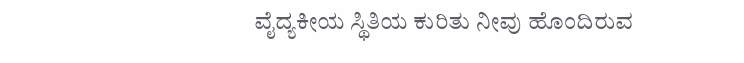ವೈದ್ಯಕೀಯ ಸ್ಥಿತಿಯ ಕುರಿತು ನೀವು ಹೊಂದಿರುವ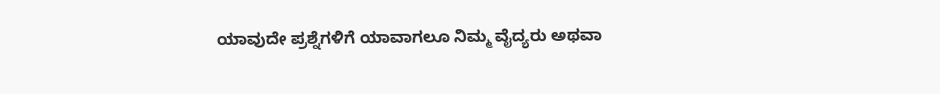ಯಾವುದೇ ಪ್ರಶ್ನೆಗಳಿಗೆ ಯಾವಾಗಲೂ ನಿಮ್ಮ ವೈದ್ಯರು ಅಥವಾ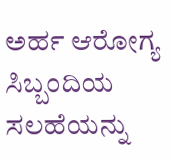ಅರ್ಹ ಆರೋಗ್ಯ ಸಿಬ್ಬಂದಿಯ ಸಲಹೆಯನ್ನು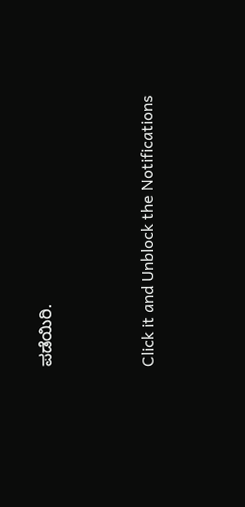ಪಡೆಯಿರಿ.



Click it and Unblock the Notifications